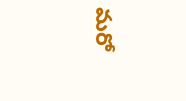మరో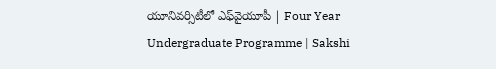యూనివర్సిటీలో ఎఫ్‌వైయూపీ | Four Year Undergraduate Programme | Sakshi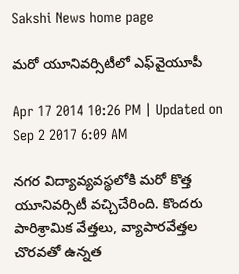Sakshi News home page

మరో యూనివర్సిటీలో ఎఫ్‌వైయూపీ

Apr 17 2014 10:26 PM | Updated on Sep 2 2017 6:09 AM

నగర విద్యావ్యవస్థలోకి మరో కొత్త యూనివర్సిటీ వచ్చిచేరింది. కొందరు పారిశ్రామిక వేత్తలు, వ్యాపారవేత్తల చొరవతో ఉన్నత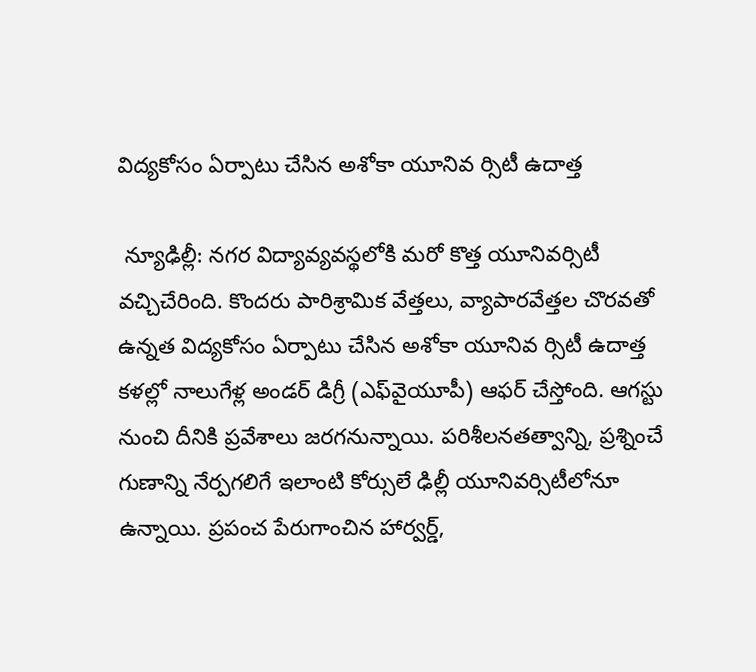విద్యకోసం ఏర్పాటు చేసిన అశోకా యూనివ ర్సిటీ ఉదాత్త

 న్యూఢిల్లీ: నగర విద్యావ్యవస్థలోకి మరో కొత్త యూనివర్సిటీ వచ్చిచేరింది. కొందరు పారిశ్రామిక వేత్తలు, వ్యాపారవేత్తల చొరవతో ఉన్నత విద్యకోసం ఏర్పాటు చేసిన అశోకా యూనివ ర్సిటీ ఉదాత్త కళల్లో నాలుగేళ్ల అండర్ డిగ్రీ (ఎఫ్‌వైయూపీ) ఆఫర్ చేస్తోంది. ఆగస్టు నుంచి దీనికి ప్రవేశాలు జరగనున్నాయి. పరిశీలనతత్వాన్ని, ప్రశ్నించే గుణాన్ని నేర్పగలిగే ఇలాంటి కోర్సులే ఢిల్లీ యూనివర్సిటీలోనూ ఉన్నాయి. ప్రపంచ పేరుగాంచిన హార్వర్డ్,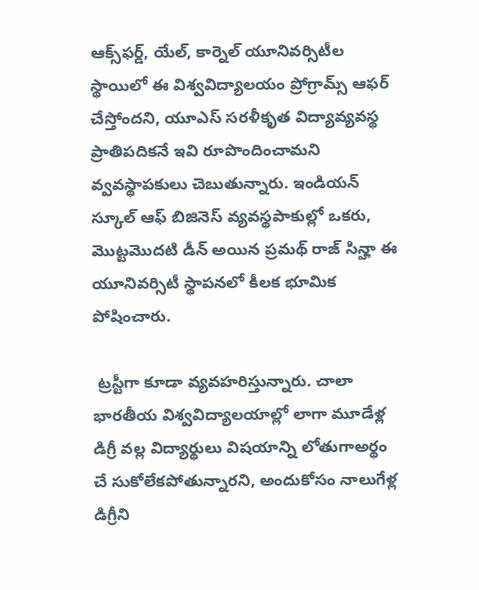ఆక్స్‌ఫర్డ్, యేల్, కార్నెల్ యూనివర్సిటీల  స్థాయిలో ఈ విశ్వవిద్యాలయం ప్రోగ్రామ్స్ ఆఫర్ చేస్తోందని, యూఎస్ సరళీకృత విద్యావ్యవస్థ ప్రాతిపదికనే ఇవి రూపొందించామని వ్వవస్థాపకులు చెబుతున్నారు. ఇండియన్ స్కూల్ ఆఫ్ బిజినెస్ వ్యవస్థపాకుల్లో ఒకరు, మొట్టమొదటి డీన్ అయిన ప్రమథ్ రాజ్ సిన్హా ఈ యూనివర్సిటీ స్థాపనలో కీలక భూమిక పోషించారు.

 ట్రస్టీగా కూడా వ్యవహరిస్తున్నారు. చాలా భారతీయ విశ్వవిద్యాలయాల్లో లాగా మూడేళ్ల డిగ్రీ వల్ల విద్యార్థులు విషయాన్ని లోతుగాఅర్థం చే సుకోలేకపోతున్నారని, అందుకోసం నాలుగేళ్ల డిగ్రీని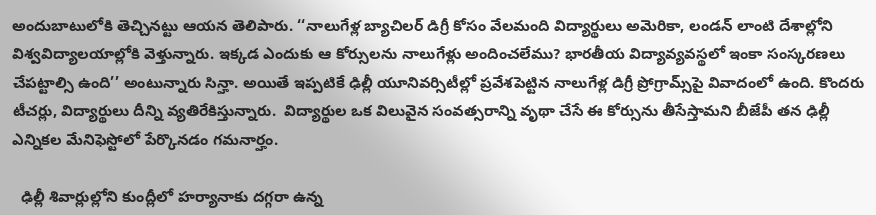అందుబాటులోకి తెచ్చినట్టు ఆయన తెలిపారు. ‘‘నాలుగేళ్ల బ్యాచిలర్ డిగ్రీ కోసం వేలమంది విద్యార్థులు అమెరికా, లండన్ లాంటి దేశాల్లోని విశ్వవిద్యాలయాల్లోకి వెళ్తున్నారు. ఇక్కడ ఎందుకు ఆ కోర్సులను నాలుగేళ్లు అందించలేము? భారతీయ విద్యావ్యవస్థలో ఇంకా సంస్కరణలు చేపట్టాల్సి ఉంది’’ అంటున్నారు సిన్హా. అయితే ఇప్పటికే ఢిల్లీ యూనివర్సిటీల్లో ప్రవేశపెట్టిన నాలుగేళ్ల డిగ్రీ ప్రోగ్రామ్స్‌పై వివాదంలో ఉంది. కొందరు టీచర్లు, విద్యార్థులు దీన్ని వ్యతిరేకిస్తున్నారు.  విద్యార్థుల ఒక విలువైన సంవత్సరాన్ని వృథా చేసే ఈ కోర్సును తీసేస్తామని బీజేపీ తన ఢిల్లీ ఎన్నికల మేనిఫెస్టోలో పేర్కొనడం గమనార్హం.

  ఢిల్లీ శివార్లుల్లోని కుంద్లీలో హర్యానాకు దగ్గరా ఉన్న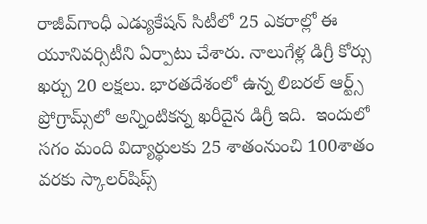రాజీవ్‌గాంధీ ఎడ్యుకేషన్ సిటీలో 25 ఎకరాల్లో ఈ యూనివర్సిటీని ఏర్పాటు చేశారు. నాలుగేళ్ల డిగ్రీ కోర్సు ఖర్చు 20 లక్షలు. భారతదేశంలో ఉన్న లిబరల్ ఆర్ట్స్ ప్రోగ్రామ్స్‌లో అన్నింటికన్న ఖరీదైన డిగ్రీ ఇది.  ఇందులో సగం మంది విద్యార్థులకు 25 శాతంనుంచి 100శాతం వరకు స్కాలర్‌షిప్స్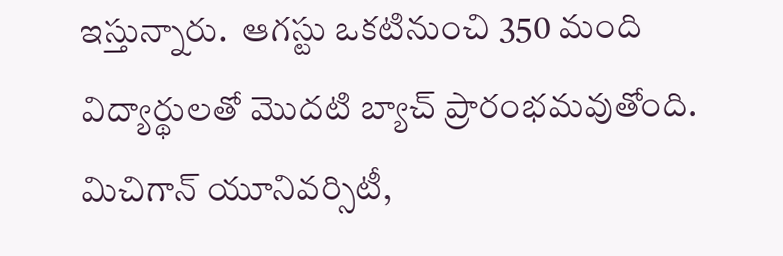ఇస్తున్నారు.  ఆగస్టు ఒకటినుంచి 350 మంది విద్యార్థులతో మొదటి బ్యాచ్ ప్రారంభమవుతోంది. మిచిగాన్ యూనివర్సిటీ,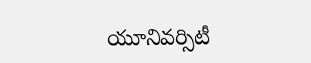యూనివర్సిటీ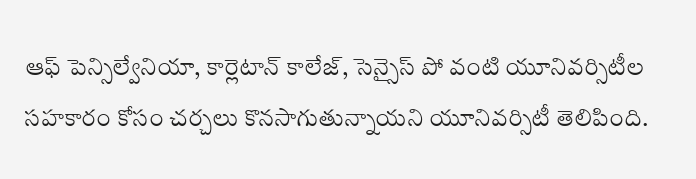ఆఫ్ పెన్సిల్వేనియా, కార్లెటాన్ కాలేజ్, సెన్సైస్ పో వంటి యూనివర్సిటీల సహకారం కోసం చర్చలు కొనసాగుతున్నాయని యూనివర్సిటీ తెలిపింది.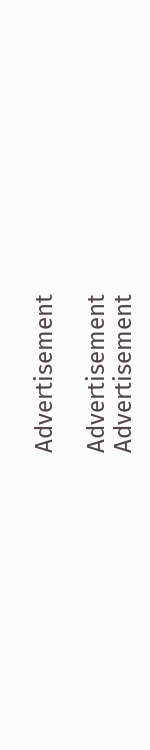Advertisement

Advertisement
Advertisement